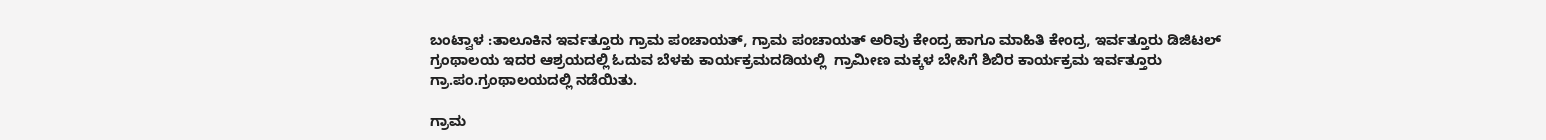ಬಂಟ್ವಾಳ :ತಾಲೂಕಿನ ಇರ್ವತ್ತೂರು ಗ್ರಾಮ ಪಂಚಾಯತ್, ಗ್ರಾಮ ಪಂಚಾಯತ್ ಅರಿವು ಕೇಂದ್ರ ಹಾಗೂ ಮಾಹಿತಿ ಕೇಂದ್ರ, ಇರ್ವತ್ತೂರು ಡಿಜಿಟಲ್ ಗ್ರಂಥಾಲಯ ಇದರ ಆಶ್ರಯದಲ್ಲಿ ಓದುವ ಬೆಳಕು ಕಾರ್ಯಕ್ರಮದಡಿಯಲ್ಲಿ  ಗ್ರಾಮೀಣ ಮಕ್ಕಳ ಬೇಸಿಗೆ ಶಿಬಿರ ಕಾರ್ಯಕ್ರಮ ಇರ್ವತ್ತೂರು ಗ್ರಾ.ಪಂ.ಗ್ರಂಥಾಲಯದಲ್ಲಿ ನಡೆಯಿತು.

ಗ್ರಾಮ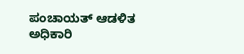ಪಂಚಾಯತ್ ಆಡಳಿತ ಅಧಿಕಾರಿ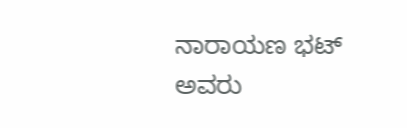ನಾರಾಯಣ ಭಟ್ ಅವರು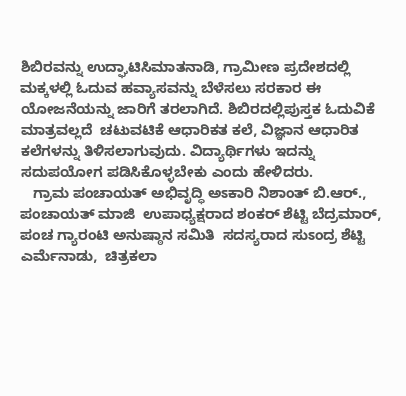ಶಿಬಿರವನ್ನು ಉದ್ಘಾಟಿಸಿಮಾತನಾಡಿ, ಗ್ರಾಮೀಣ ಪ್ರದೇಶದಲ್ಲಿ ಮಕ್ಕಳಲ್ಲಿ ಓದುವ ಹವ್ಯಾಸವನ್ನು ಬೆಳೆಸಲು ಸರಕಾರ ಈ ಯೋಜನೆಯನ್ನು ಜಾರಿಗೆ ತರಲಾಗಿದೆ. ಶಿಬಿರದಲ್ಲಿಪುಸ್ತಕ ಓದುವಿಕೆ ಮಾತ್ರವಲ್ಲದೆ  ಚಟುವಟಿಕೆ ಆಧಾರಿಕತ ಕಲೆ, ವಿಜ್ಞಾನ ಆಧಾರಿತ ಕಲೆಗಳನ್ನು ತಿಳಿಸಲಾಗುವುದು. ವಿದ್ಯಾರ್ಥಿಗಳು ಇದನ್ನು ಸದುಪಯೋಗ ಪಡಿಸಿಕೊಳ್ಳಬೇಕು ಎಂದು ಹೇಳಿದರು.
   ಗ್ರಾಮ ಪಂಚಾಯತ್ ಅಭಿವೃದ್ಧಿ ಅಽಕಾರಿ ನಿಶಾಂತ್ ಬಿ.ಆರ್., ಪಂಚಾಯತ್ ಮಾಜಿ  ಉಪಾಧ್ಯಕ್ಷರಾದ ಶಂಕರ್ ಶೆಟ್ಟಿ ಬೆದ್ರಮಾರ್, ಪಂಚ ಗ್ಯಾರಂಟಿ ಅನುಷ್ಠಾನ ಸಮಿತಿ  ಸದಸ್ಯರಾದ ಸುಽಂದ್ರ ಶೆಟ್ಟಿ ಎರ್ಮೆನಾಡು,  ಚಿತ್ರಕಲಾ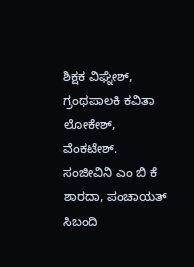ಶಿಕ್ಷಕ ವಿಘ್ನೇಶ್,  ಗ್ರಂಥಪಾಲಕಿ ಕವಿತಾ ಲೋಕೇಶ್, ವೆಂಕಟೇಶ್. ಸಂಜೀವಿನಿ ಎಂ ಬಿ ಕೆ ಶಾರದಾ, ಪಂಚಾಯತ್ ಸಿಬಂದಿ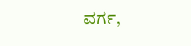ವರ್ಗ,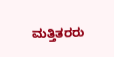ಮತ್ತಿತರರು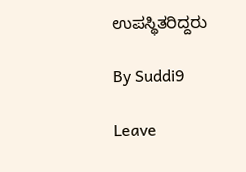ಉಪಸ್ಥಿತರಿದ್ದರು

By Suddi9

Leave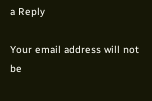a Reply

Your email address will not be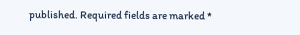published. Required fields are marked *